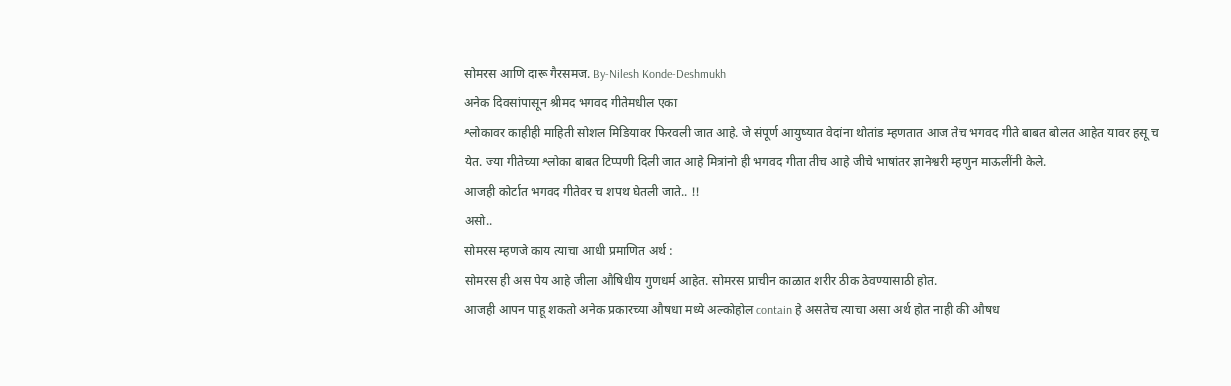सोमरस आणि दारू गैरसमज. By-Nilesh Konde-Deshmukh
अनेक दिवसांपासून श्रीमद भगवद गीतेमधील एका
श्लोकावर काहीही माहिती सोशल मिडियावर फिरवली जात आहे. जे संपूर्ण आयुष्यात वेदांना थोतांड म्हणतात आज तेच भगवद गीते बाबत बोलत आहेत यावर हसू च येत. ज्या गीतेच्या श्लोका बाबत टिप्पणी दिली जात आहे मित्रांनो ही भगवद गीता तीच आहे जीचे भाषांतर ज्ञानेश्वरी म्हणुन माऊलींनी केले.
आजही कोर्टात भगवद गीतेवर च शपथ घेतली जाते.. !!
असो..
सोमरस म्हणजे काय त्याचा आधी प्रमाणित अर्थ :
सोमरस ही अस पेय आहे जीला औषिधीय गुणधर्म आहेत. सोमरस प्राचीन काळात शरीर ठीक ठेवण्यासाठी होत.
आजही आपन पाहू शकतो अनेक प्रकारच्या औषधा मध्ये अल्कोहोल contain हे असतेच त्याचा असा अर्थ होत नाही की औषध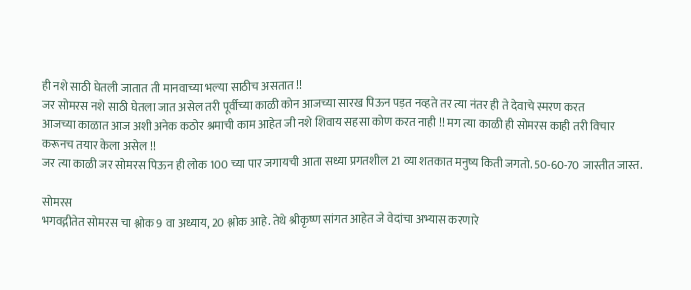ही नशे साठी घेतली जातात ती मानवाच्या भल्या साठीच असतात !!
जर सोमरस नशे साठी घेतला जात असेल तरी पूर्वीच्या काळी कोन आजच्या सारख पिऊन पड़त नव्हते तर त्या नंतर ही ते देवाचे स्मरण करत
आजच्या काळात आज अशी अनेक कठोर श्रमाची काम आहेत जी नशे शिवाय सहसा कोण करत नाही !! मग त्या काळी ही सोमरस काही तरी विचार करूनच तयार केला असेल !!
जर त्या काळी जर सोमरस पिऊन ही लोक 100 च्या पार जगायची आता सध्या प्रगतशील 21 व्या शतकात मनुष्य किती जगतो. 50-60-70 जास्तीत जास्त.

सोमरस
भगवद्गीतेत सोमरस चा श्लोक 9 वा अध्याय, 20 श्लोक आहे. तेथे श्रीकृष्ण सांगत आहेत जे वेदांचा अभ्यास करणारे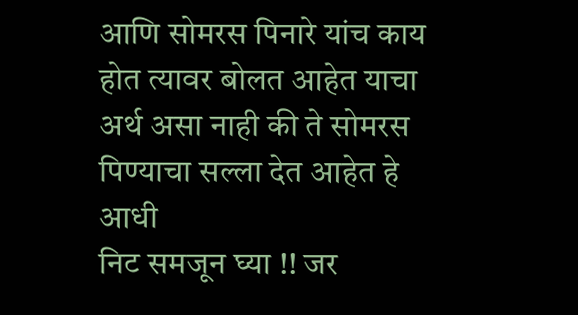आणि सोमरस पिनारे यांच काय होत त्यावर बोलत आहेत याचा अर्थ असा नाही की ते सोमरस पिण्याचा सल्ला देत आहेत हे आधी
निट समजून घ्या !! जर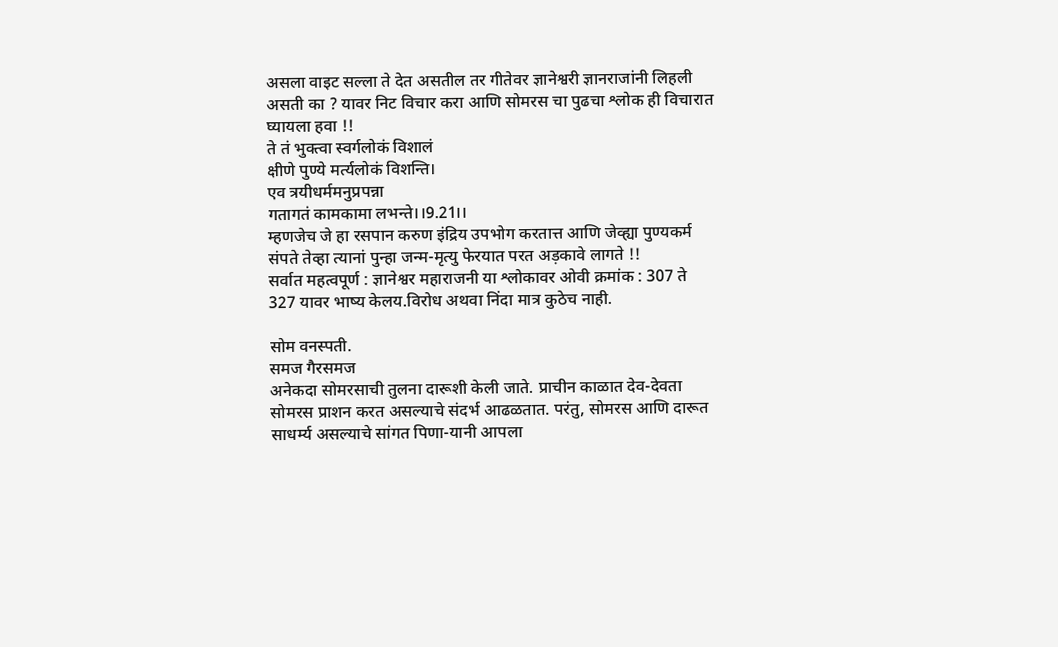असला वाइट सल्ला ते देत असतील तर गीतेवर ज्ञानेश्वरी ज्ञानराजांनी लिहली असती का ? यावर निट विचार करा आणि सोमरस चा पुढचा श्लोक ही विचारात घ्यायला हवा !!
ते तं भुक्त्वा स्वर्गलोकं विशालं
क्षीणे पुण्ये मर्त्यलोकं विशन्ति।
एव त्रयीधर्ममनुप्रपन्ना
गतागतं कामकामा लभन्ते।।9.21।।
म्हणजेच जे हा रसपान करुण इंद्रिय उपभोग करतात्त आणि जेव्ह्या पुण्यकर्म संपते तेव्हा त्यानां पुन्हा जन्म-मृत्यु फेरयात परत अड़कावे लागते !!
सर्वात महत्वपूर्ण : ज्ञानेश्वर महाराजनी या श्लोकावर ओवी क्रमांक : 307 ते 327 यावर भाष्य केलय.विरोध अथवा निंदा मात्र कुठेच नाही.

सोम वनस्पती.
समज गैरसमज
अनेकदा सोमरसाची तुलना दारूशी केली जाते. प्राचीन काळात देव-देवता सोमरस प्राशन करत असल्याचे संदर्भ आढळतात. परंतु, सोमरस आणि दारूत साधर्म्य असल्याचे सांगत पिणा-यानी आपला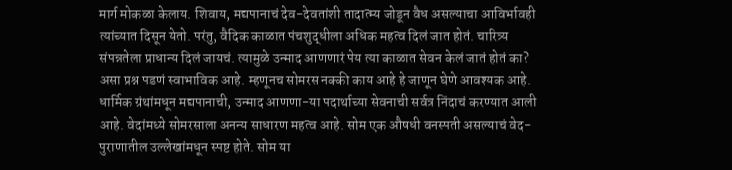मार्ग मोकळा केलाय. शिवाय, मद्यपानाचं देव-देवतांशी तादात्म्य जोडून वैध असल्याचा आविर्भावही त्यांच्यात दिसून येतो. परंतु, वैदिक काळात पंचशुद्धीला अधिक महत्व दिलं जात होतं. चारित्र्य संपन्नतेला प्राधान्य दिलं जायचं. त्यामुळे उन्माद आणणारं पेय त्या काळात सेवन केलं जातं होतं का? असा प्रश्न पडणं स्वाभाविक आहे. म्हणूनच सोमरस नक्की काय आहे हे जाणून घेणे आवश्यक आहे.
धार्मिक ग्रंथांमधून मद्यपानाची, उन्माद आणणा-या पदार्थाच्या सेवनाची सर्वत्र निंदाचं करण्यात आली आहे. वेदांमध्ये सोमरसाला अनन्य साधारण महत्व आहे. सोम एक औषधी वनस्पती असल्याचं वेद-पुराणातील उल्लेखांमधून स्पष्ट होते. सोम या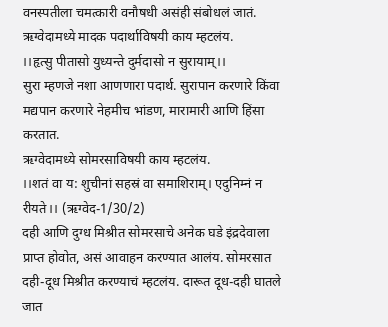वनस्पतीला चमत्कारी वनौषधी असंही संबोधलं जातं.
ऋग्वेदामध्ये मादक पदार्थाविषयी काय म्हटलंय.
।।हृत्सु पीतासो युध्यन्ते दुर्मदासो न सुरायाम्।।
सुरा म्हणजे नशा आणणारा पदार्थ. सुरापान करणारे किंवा मद्यपान करणारे नेहमीच भांडण, मारामारी आणि हिंसा करतात.
ऋग्वेदामध्ये सोमरसाविषयी काय म्हटलंय.
।।शतं वा य: शुचीनां सहस्रं वा समाशिराम्। एदुनिम्नं न रीयते।। (ऋग्वेद-1/30/2)
दही आणि दुग्ध मिश्रीत सोमरसाचे अनेक घडे इंद्रदेवाला प्राप्त होवोत, असं आवाहन करण्यात आलंय. सोमरसात दही-दूध मिश्रीत करण्याचं म्हटलंय. दारूत दूध-दही घातले जात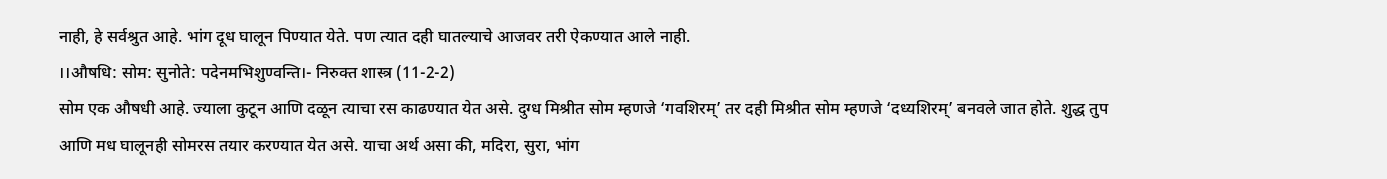नाही, हे सर्वश्रुत आहे. भांग दूध घालून पिण्यात येते. पण त्यात दही घातल्याचे आजवर तरी ऐकण्यात आले नाही.
।।औषधि: सोम: सुनोते: पदेनमभिशुण्वन्ति।- निरुक्त शास्त्र (11-2-2)
सोम एक औषधी आहे. ज्याला कुटून आणि दळून त्याचा रस काढण्यात येत असे. दुग्ध मिश्रीत सोम म्हणजे ‘गवशिरम्’ तर दही मिश्रीत सोम म्हणजे ‘दध्यशिरम्’ बनवले जात होते. शुद्ध तुप आणि मध घालूनही सोमरस तयार करण्यात येत असे. याचा अर्थ असा की, मदिरा, सुरा, भांग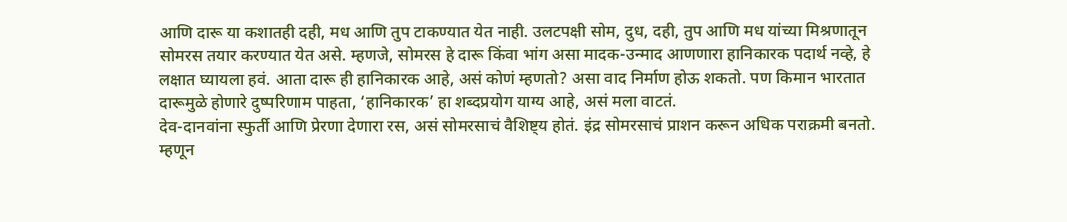आणि दारू या कशातही दही, मध आणि तुप टाकण्यात येत नाही. उलटपक्षी सोम, दुध, दही, तुप आणि मध यांच्या मिश्रणातून सोमरस तयार करण्यात येत असे. म्हणजे, सोमरस हे दारू किंवा भांग असा मादक-उन्माद आणणारा हानिकारक पदार्थ नव्हे, हे लक्षात घ्यायला हवं. आता दारू ही हानिकारक आहे, असं कोणं म्हणतो? असा वाद निर्माण होऊ शकतो. पण किमान भारतात दारूमुळे होणारे दुष्परिणाम पाहता, ‘हानिकारक’ हा शब्दप्रयोग याग्य आहे, असं मला वाटतं.
देव-दानवांना स्फुर्ती आणि प्रेरणा देणारा रस, असं सोमरसाचं वैशिष्ट्य होतं. इंद्र सोमरसाचं प्राशन करून अधिक पराक्रमी बनतो. म्हणून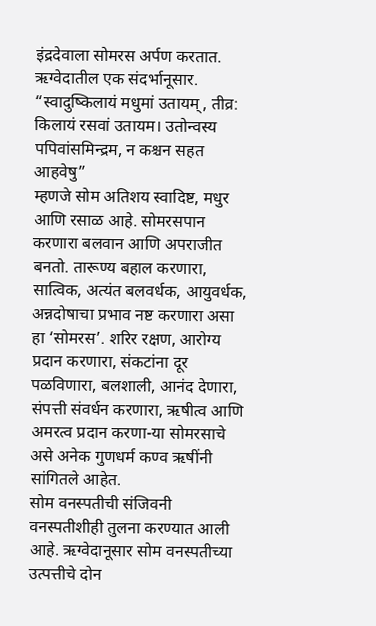इंद्रदेवाला सोमरस अर्पण करतात.
ऋग्वेदातील एक संदर्भानूसार.
“स्वादुष्किलायं मधुमां उतायम्, तीव्र: किलायं रसवां उतायम। उतोन्वस्य पपिवांसमिन्द्रम, न कश्चन सहत आहवेषु”
म्हणजे सोम अतिशय स्वादिष्ट, मधुर आणि रसाळ आहे. सोमरसपान करणारा बलवान आणि अपराजीत बनतो. तारूण्य बहाल करणारा, सात्विक, अत्यंत बलवर्धक, आयुवर्धक, अन्नदोषाचा प्रभाव नष्ट करणारा असा हा ‘सोमरस’. शरिर रक्षण, आरोग्य प्रदान करणारा, संकटांना दूर पळविणारा, बलशाली, आनंद देणारा, संपत्ती संवर्धन करणारा, ऋषीत्व आणि अमरत्व प्रदान करणा-या सोमरसाचे असे अनेक गुणधर्म कण्व ऋषींनी सांगितले आहेत.
सोम वनस्पतीची संजिवनी वनस्पतीशीही तुलना करण्यात आली आहे. ऋग्वेदानूसार सोम वनस्पतीच्या उत्पत्तीचे दोन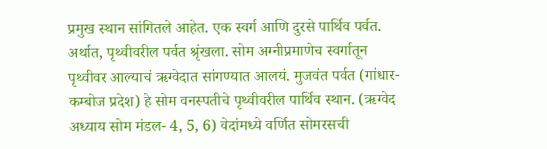प्रमुख स्थान सांगितले आहेत. एक स्वर्ग आणि दुरसे पार्थिव पर्वत. अर्थात, पृथ्वीवरील पर्वत श्रृंखला. सोम अग्नीप्रमाणेच स्वर्गातून पृथ्वीवर आल्याचं ऋग्वेदात सांगण्यात आलयं. मुजवंत पर्वत (गांधार-कम्बोज प्रदेश) हे सोम वनस्पतीचे पृथ्वीवरील पार्थिव स्थान. (ऋग्वेद अध्याय सोम मंडल- 4, 5, 6) वेदांमध्ये वर्णित सोमरसची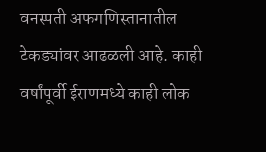वनस्पती अफगणिस्तानातील टेकड्यांवर आढळली आहे. काही वर्षांपूर्वी ईराणमध्ये काही लोक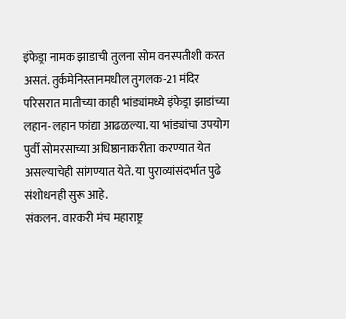इंफेड्रा नामक झाडाची तुलना सोम वनस्पतीशी करत असतं. तुर्कमेनिस्तानमधील तुगलक-21 मंदिर परिसरात मातीच्या काही भांड्यांमध्ये इंफेड्रा झाडांच्या लहान-लहान फांद्या आढळल्या. या भांड्यांचा उपयोग पुर्वी सोमरसाच्या अधिष्ठानाकरीता करण्यात येत असल्याचेही सांगण्यात येते. या पुराव्यांसंदर्भात पुढे संशोधनही सुरू आहे.
संकलन. वारकरी मंच महाराष्ट्र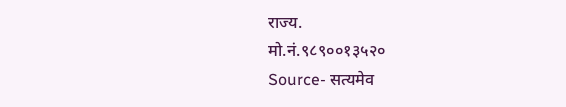राज्य.
मो.नं.९८९००१३५२०
Source- सत्यमेव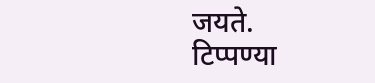जयते.
टिप्पण्या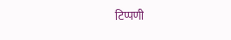टिप्पणी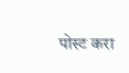पोस्ट करा